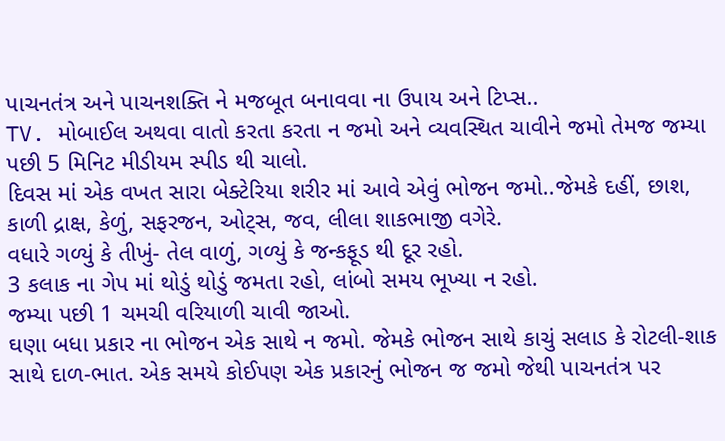પાચનતંત્ર અને પાચનશક્તિ ને મજબૂત બનાવવા ના ઉપાય અને ટિપ્સ..
TV. મોબાઈલ અથવા વાતો કરતા કરતા ન જમો અને વ્યવસ્થિત ચાવીને જમો તેમજ જમ્યા પછી 5 મિનિટ મીડીયમ સ્પીડ થી ચાલો.
દિવસ માં એક વખત સારા બેક્ટેરિયા શરીર માં આવે એવું ભોજન જમો..જેમકે દહીં, છાશ, કાળી દ્રાક્ષ, કેળું, સફરજન, ઓટ્સ, જવ, લીલા શાકભાજી વગેરે.
વધારે ગળ્યું કે તીખું- તેલ વાળું, ગળ્યું કે જન્કફૂડ થી દૂર રહો.
3 કલાક ના ગેપ માં થોડું થોડું જમતા રહો, લાંબો સમય ભૂખ્યા ન રહો.
જમ્યા પછી 1 ચમચી વરિયાળી ચાવી જાઓ.
ઘણા બધા પ્રકાર ના ભોજન એક સાથે ન જમો. જેમકે ભોજન સાથે કાચું સલાડ કે રોટલી-શાક સાથે દાળ-ભાત. એક સમયે કોઈપણ એક પ્રકારનું ભોજન જ જમો જેથી પાચનતંત્ર પર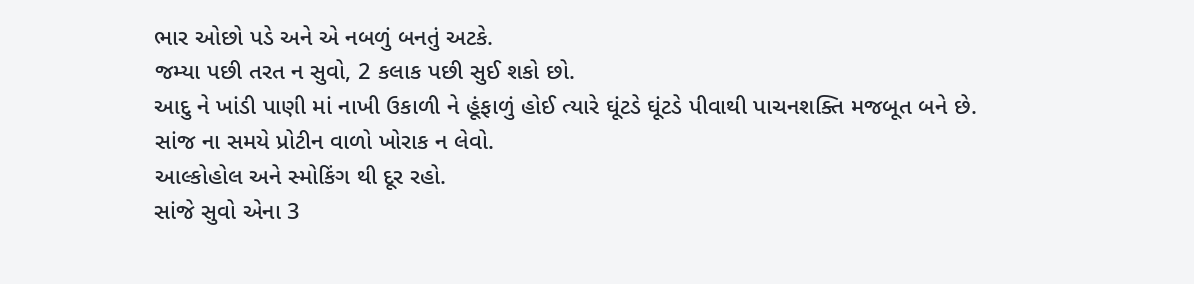ભાર ઓછો પડે અને એ નબળું બનતું અટકે.
જમ્યા પછી તરત ન સુવો, 2 કલાક પછી સુઈ શકો છો.
આદુ ને ખાંડી પાણી માં નાખી ઉકાળી ને હૂંફાળું હોઈ ત્યારે ઘૂંટડે ઘૂંટડે પીવાથી પાચનશક્તિ મજબૂત બને છે.
સાંજ ના સમયે પ્રોટીન વાળો ખોરાક ન લેવો.
આલ્કોહોલ અને સ્મોકિંગ થી દૂર રહો.
સાંજે સુવો એના 3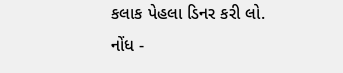કલાક પેહલા ડિનર કરી લો.
નોંધ -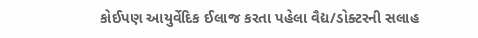કોઈપણ આયુર્વેદિક ઈલાજ કરતા પહેલા વૈદ્ય/ડોક્ટરની સલાહ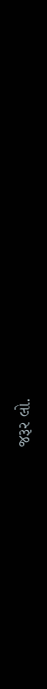જરૂર લો.